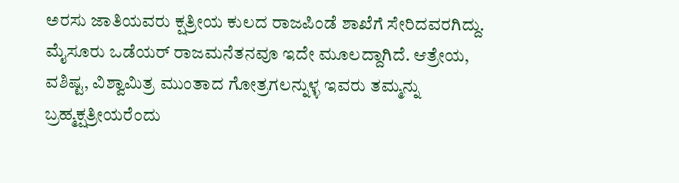ಅರಸು ಜಾತಿಯವರು ಕ್ಷತ್ರೀಯ ಕುಲದ ರಾಜಪಿಂಡೆ ಶಾಖೆಗೆ ಸೇರಿದವರಗಿದ್ದು. ಮೈಸೂರು ಒಡೆಯರ್ ರಾಜಮನೆತನವೂ ಇದೇ ಮೂಲದ್ದಾಗಿದೆ. ಆತ್ರೇಯ, ವಶಿಷ್ಟ, ವಿಶ್ವಾಮಿತ್ರ ಮುಂತಾದ ಗೋತ್ರಗಲನ್ನುಳ್ಳ ಇವರು ತಮ್ಮನ್ನು ಬ್ರಹ್ಮಕ್ಷತ್ರೀಯರೆಂದು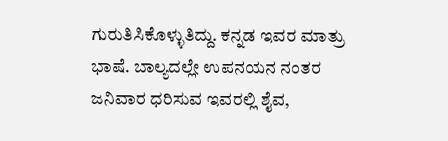ಗುರುತಿಸಿಕೊಳ್ಳುತಿದ್ದು. ಕನ್ನಡ ಇವರ ಮಾತ್ರು ಭಾಷೆ. ಬಾಲ್ಯದಲ್ಲೇ ಉಪನಯನ ನಂತರ ಜನಿವಾರ ಧರಿಸುವ ಇವರಲ್ಲಿ ಶೈವ,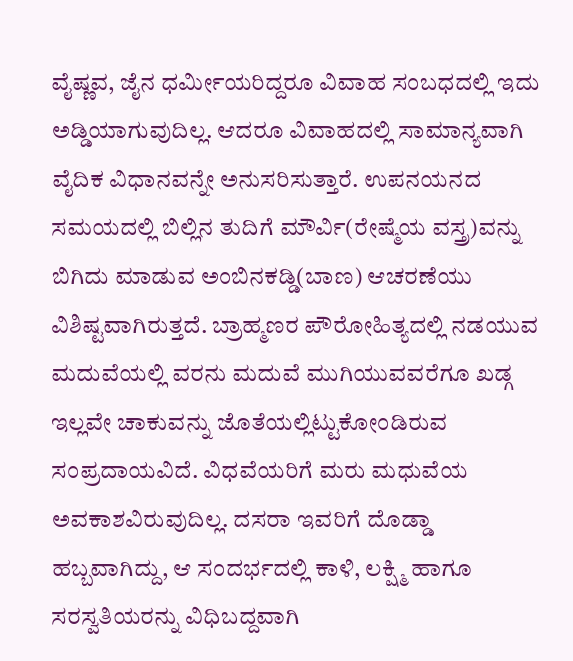ವೈಷ್ಣವ, ಜೈನ ಧರ್ಮೀಯರಿದ್ದರೂ ವಿವಾಹ ಸಂಬಧದಲ್ಲಿ ಇದು ಅಡ್ಡಿಯಾಗುವುದಿಲ್ಲ. ಆದರೂ ವಿವಾಹದಲ್ಲಿ ಸಾಮಾನ್ಯವಾಗಿ ವೈದಿಕ ವಿಧಾನವನ್ನೇ ಅನುಸರಿಸುತ್ತಾರೆ. ಉಪನಯನದ ಸಮಯದಲ್ಲಿ ಬಿಲ್ಲಿನ ತುದಿಗೆ ಮೌರ್ವಿ(ರೇಷ್ಮೆಯ ವಸ್ತ್ರ)ವನ್ನು ಬಿಗಿದು ಮಾಡುವ ಅಂಬಿನಕಡ್ಡಿ(ಬಾಣ) ಆಚರಣೆಯು ವಿಶಿಷ್ಟವಾಗಿರುತ್ತದೆ. ಬ್ರಾಹ್ಮಣರ ಪೌರೋಹಿತ್ಯದಲ್ಲಿ ನಡಯುವ ಮದುವೆಯಲ್ಲಿ ವರನು ಮದುವೆ ಮುಗಿಯುವವರೆಗೂ ಖಡ್ಗ ಇಲ್ಲವೇ ಚಾಕುವನ್ನು ಜೊತೆಯಲ್ಲಿಟ್ಟುಕೋಂಡಿರುವ ಸಂಪ್ರದಾಯವಿದೆ. ವಿಧವೆಯರಿಗೆ ಮರು ಮಧುವೆಯ ಅವಕಾಶವಿರುವುದಿಲ್ಲ. ದಸರಾ ಇವರಿಗೆ ದೊಡ್ಡಾ ಹಬ್ಬವಾಗಿದ್ದು, ಆ ಸಂದರ್ಭದಲ್ಲಿ ಕಾಳಿ, ಲಕ್ಷ್ಮಿ ಹಾಗೂ ಸರಸ್ವತಿಯರನ್ನು ವಿಧಿಬದ್ದವಾಗಿ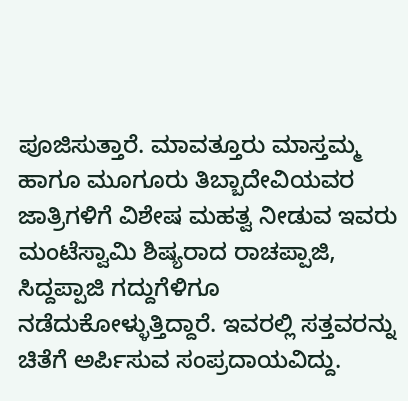ಪೂಜಿಸುತ್ತಾರೆ. ಮಾವತ್ತೂರು ಮಾಸ್ತಮ್ಮ ಹಾಗೂ ಮೂಗೂರು ತಿಬ್ಬಾದೇವಿಯವರ ಜಾತ್ರಿಗಳಿಗೆ ವಿಶೇಷ ಮಹತ್ವ ನೀಡುವ ಇವರು ಮಂಟೆಸ್ವಾಮಿ ಶಿಷ್ಯರಾದ ರಾಚಪ್ಪಾಜಿ, ಸಿದ್ದಪ್ಪಾಜಿ ಗದ್ದುಗೆಳಿಗೂ ನಡೆದುಕೋಳ್ಳುತ್ತಿದ್ದಾರೆ. ಇವರಲ್ಲಿ ಸತ್ತವರನ್ನು ಚಿತೆಗೆ ಅರ್ಪಿಸುವ ಸಂಪ್ರದಾಯವಿದ್ದು.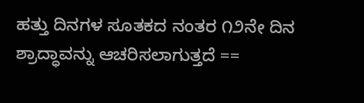ಹತ್ತು ದಿನಗಳ ಸೂತಕದ ನಂತರ ೧೨ನೇ ದಿನ ಶ್ರಾದ್ಧಾವನ್ನು ಆಚರಿಸಲಾಗುತ್ತದೆ ==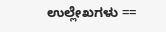ಉಲ್ಲೇಖಗಳು ==